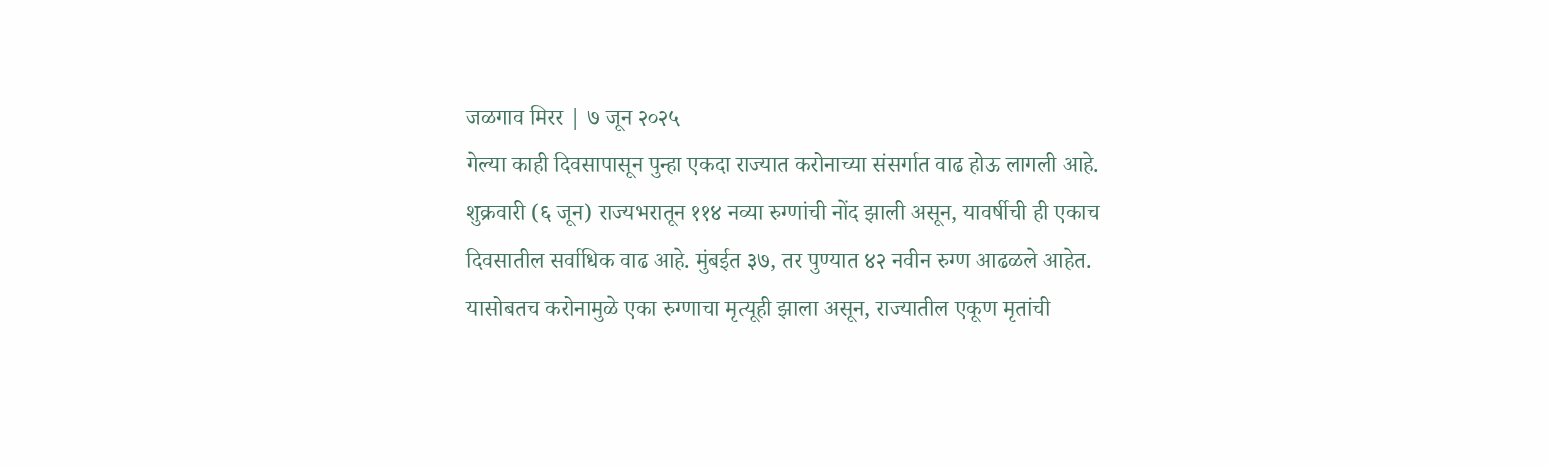जळगाव मिरर | ७ जून २०२५
गेल्या काही दिवसापासून पुन्हा एकदा राज्यात करोनाच्या संसर्गात वाढ होऊ लागली आहे. शुक्रवारी (६ जून) राज्यभरातून ११४ नव्या रुग्णांची नोंद झाली असून, यावर्षीची ही एकाच दिवसातील सर्वाधिक वाढ आहे. मुंबईत ३७, तर पुण्यात ४२ नवीन रुग्ण आढळले आहेत. यासोबतच करोनामुळे एका रुग्णाचा मृत्यूही झाला असून, राज्यातील एकूण मृतांची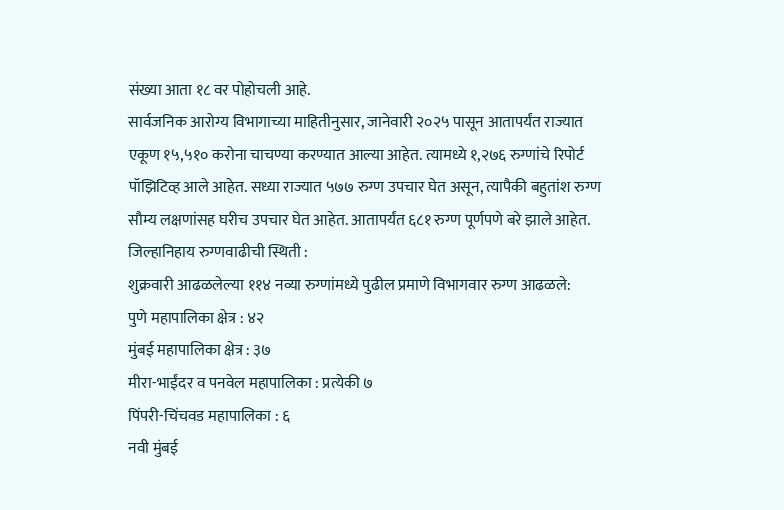संख्या आता १८ वर पोहोचली आहे.
सार्वजनिक आरोग्य विभागाच्या माहितीनुसार, जानेवारी २०२५ पासून आतापर्यंत राज्यात एकूण १५,५१० करोना चाचण्या करण्यात आल्या आहेत. त्यामध्ये १,२७६ रुग्णांचे रिपोर्ट पॉझिटिव्ह आले आहेत. सध्या राज्यात ५७७ रुग्ण उपचार घेत असून, त्यापैकी बहुतांश रुग्ण सौम्य लक्षणांसह घरीच उपचार घेत आहेत. आतापर्यंत ६८१ रुग्ण पूर्णपणे बरे झाले आहेत.
जिल्हानिहाय रुग्णवाढीची स्थिती :
शुक्रवारी आढळलेल्या ११४ नव्या रुग्णांमध्ये पुढील प्रमाणे विभागवार रुग्ण आढळले:
पुणे महापालिका क्षेत्र : ४२
मुंबई महापालिका क्षेत्र : ३७
मीरा-भाईंदर व पनवेल महापालिका : प्रत्येकी ७
पिंपरी-चिंचवड महापालिका : ६
नवी मुंबई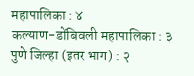महापालिका : ४
कल्याण-डोंबिवली महापालिका : ३
पुणे जिल्हा (इतर भाग) : २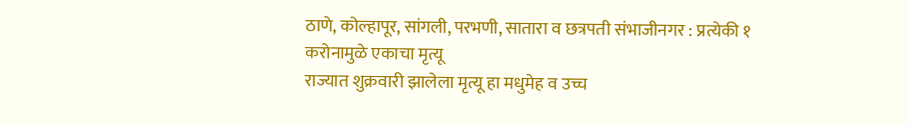ठाणे, कोल्हापूर, सांगली, परभणी, सातारा व छत्रपती संभाजीनगर : प्रत्येकी १
करोनामुळे एकाचा मृत्यू
राज्यात शुक्रवारी झालेला मृत्यू हा मधुमेह व उच्च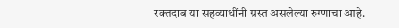रक्तदाब या सहव्याधींनी ग्रस्त असलेल्या रुग्णाचा आहे.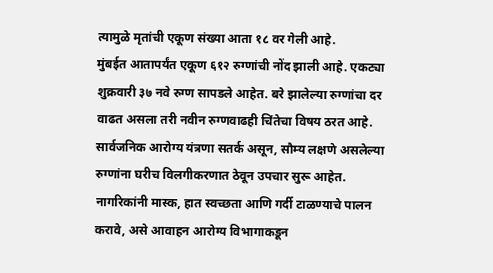त्यामुळे मृतांची एकूण संख्या आता १८ वर गेली आहे.
मुंबईत आतापर्यंत एकूण ६१२ रुग्णांची नोंद झाली आहे. एकट्या शुक्रवारी ३७ नवे रुग्ण सापडले आहेत. बरे झालेल्या रुग्णांचा दर वाढत असला तरी नवीन रुग्णवाढही चिंतेचा विषय ठरत आहे. सार्वजनिक आरोग्य यंत्रणा सतर्क असून, सौम्य लक्षणे असलेल्या रुग्णांना घरीच विलगीकरणात ठेवून उपचार सुरू आहेत. नागरिकांनी मास्क, हात स्वच्छता आणि गर्दी टाळण्याचे पालन करावे, असे आवाहन आरोग्य विभागाकडून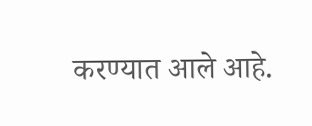करण्यात आले आहे.